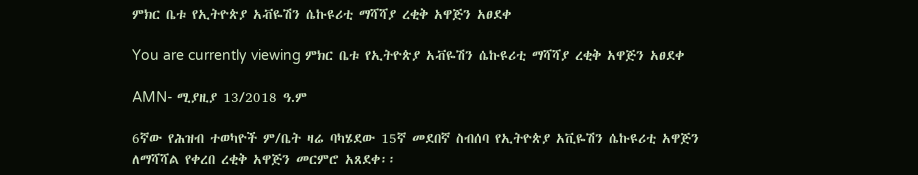ምክር ቤቱ የኢትዮጵያ አቭዬሽን ሴኩዩሪቲ ማሻሻያ ረቂቅ አዋጅን አፀደቀ

You are currently viewing ምክር ቤቱ የኢትዮጵያ አቭዬሽን ሴኩዩሪቲ ማሻሻያ ረቂቅ አዋጅን አፀደቀ

AMN- ሚያዚያ 13/2018 ዓ.ም

6ኛው የሕዝብ ተወካዮች ም/ቤት ዛሬ ባካሄደው 15ኛ መደበኛ ስብሰባ የኢትዮጵያ አቪዬሽን ሴኩዩሪቲ አዋጅን ለማሻሻል የቀረበ ረቂቅ አዋጅን መርምሮ አጸደቀ፡፡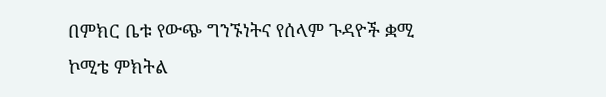በምክር ቤቱ የውጭ ግንኙነትና የሰላም ጉዳዮች ቋሚ ኮሚቴ ምክትል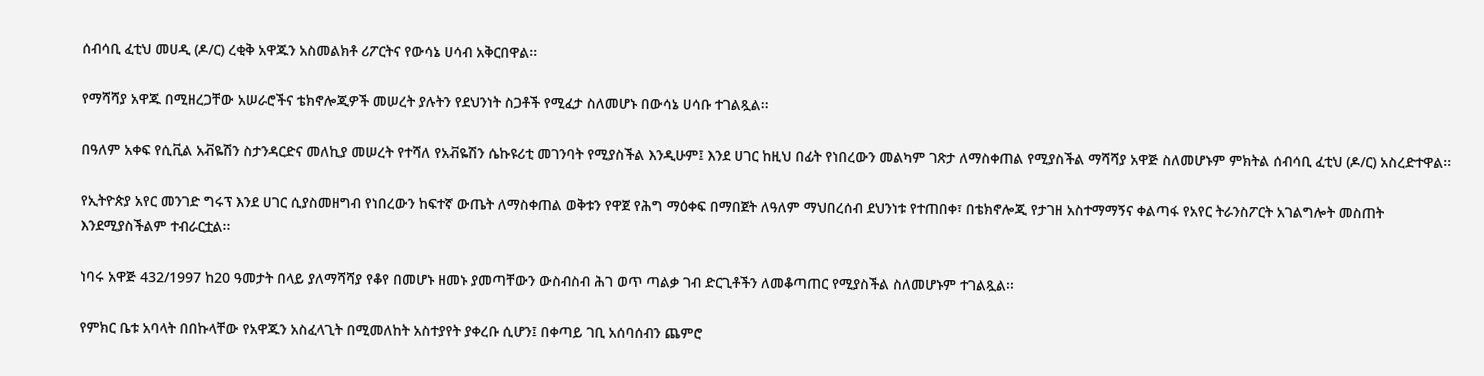ሰብሳቢ ፈቲህ መሀዲ (ዶ/ር) ረቂቅ አዋጁን አስመልክቶ ሪፖርትና የውሳኔ ሀሳብ አቅርበዋል፡፡

የማሻሻያ አዋጁ በሚዘረጋቸው አሠራሮችና ቴክኖሎጂዎች መሠረት ያሉትን የደህንነት ስጋቶች የሚፈታ ስለመሆኑ በውሳኔ ሀሳቡ ተገልጿል፡፡

በዓለም አቀፍ የሲቪል አቭዬሽን ስታንዳርድና መለኪያ መሠረት የተሻለ የአቭዬሽን ሴኩዩሪቲ መገንባት የሚያስችል እንዲሁም፤ እንደ ሀገር ከዚህ በፊት የነበረውን መልካም ገጽታ ለማስቀጠል የሚያስችል ማሻሻያ አዋጅ ስለመሆኑም ምክትል ሰብሳቢ ፈቲህ (ዶ/ር) አስረድተዋል፡፡

የኢትዮጵያ አየር መንገድ ግሩፕ እንደ ሀገር ሲያስመዘግብ የነበረውን ከፍተኛ ውጤት ለማስቀጠል ወቅቱን የዋጀ የሕግ ማዕቀፍ በማበጀት ለዓለም ማህበረሰብ ደህንነቱ የተጠበቀ፣ በቴክኖሎጂ የታገዘ አስተማማኝና ቀልጣፋ የአየር ትራንስፖርት አገልግሎት መስጠት እንደሚያስችልም ተብራርቷል፡፡

ነባሩ አዋጅ 432/1997 ከ20 ዓመታት በላይ ያለማሻሻያ የቆየ በመሆኑ ዘመኑ ያመጣቸውን ውስብስብ ሕገ ወጥ ጣልቃ ገብ ድርጊቶችን ለመቆጣጠር የሚያስችል ስለመሆኑም ተገልጿል፡፡

የምክር ቤቱ አባላት በበኩላቸው የአዋጁን አስፈላጊት በሚመለከት አስተያየት ያቀረቡ ሲሆን፤ በቀጣይ ገቢ አሰባሰብን ጨምሮ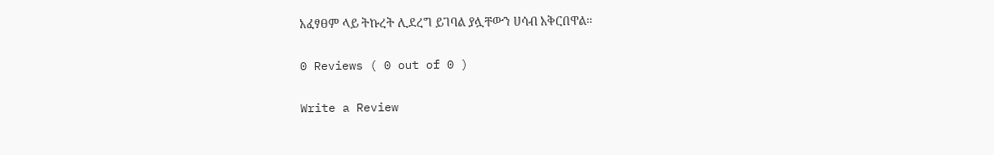አፈፃፀም ላይ ትኩረት ሊደረግ ይገባል ያሏቸውን ሀሳብ አቅርበዋል።

0 Reviews ( 0 out of 0 )

Write a Review